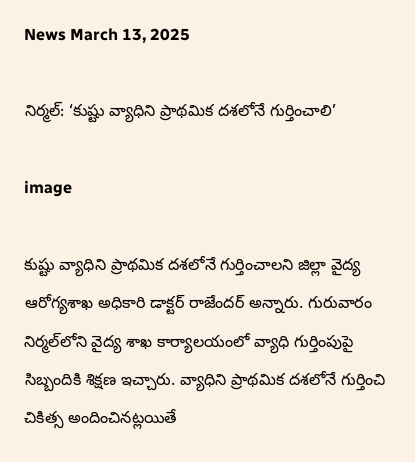News March 13, 2025

నిర్మల్: ‘కుష్టు వ్యాధిని ప్రాథమిక దశలోనే గుర్తించాలి’

image

కుష్టు వ్యాధిని ప్రాథమిక దశలోనే గుర్తించాలని జిల్లా వైద్య ఆరోగ్యశాఖ అధికారి డాక్టర్ రాజేందర్ అన్నారు. గురువారం నిర్మల్‌లోని వైద్య శాఖ కార్యాలయంలో వ్యాధి గుర్తింపుపై సిబ్బందికి శిక్షణ ఇచ్చారు. వ్యాధిని ప్రాథమిక దశలోనే గుర్తించి చికిత్స అందించినట్లయితే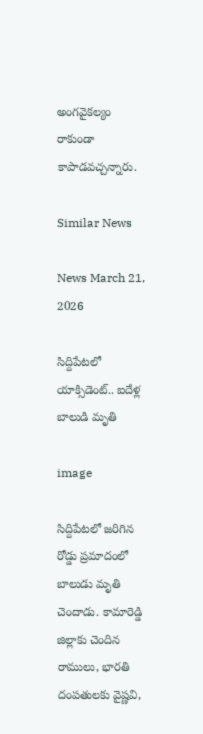అంగవైకల్యం రాకుండా కాపాడవచ్చన్నారు.

Similar News

News March 21, 2026

సిద్దిపేటలో యాక్సిడెంట్.. ఐదేళ్ల బాలుడి మృతి

image

సిద్దిపేటలో జరిగిన రోడ్డు ప్రమాదంలో బాలుడు మృతి చెందాడు. కామారెడ్డి జిల్లాకు చెందిన రాములు, భారతి దంపతులకు వైష్ణవి,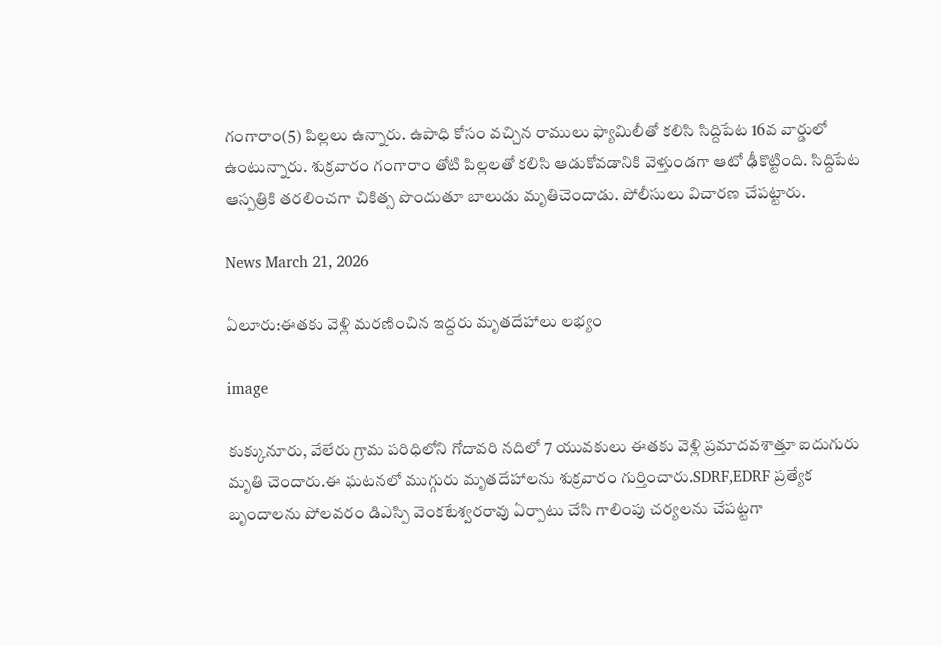గంగారాం(5) పిల్లలు ఉన్నారు. ఉపాధి కోసం వచ్చిన రాములు ఫ్యామిలీతో కలిసి సిద్దిపేట 16వ వార్డులో ఉంటున్నారు. శుక్రవారం గంగారాం తోటి పిల్లలతో కలిసి ఆడుకోవడానికి వెళ్తుండగా ఆటో ఢీకొట్టింది. సిద్దిపేట ఆస్పత్రికి తరలించగా చికిత్స పొందుతూ బాలుడు మృతిచెందాడు. పోలీసులు విచారణ చేపట్టారు.

News March 21, 2026

ఏలూరు:ఈతకు వెళ్లి మరణించిన ఇద్దరు మృతదేహాలు లభ్యం

image

కుక్కునూరు, వేలేరు గ్రామ పరిధిలోని గోదావరి నదిలో 7 యువకులు ఈతకు వెళ్లి ప్రమాదవశాత్తూ ఐదుగురు మృతి చెందారు.ఈ ఘటనలో ముగ్గురు మృతదేహాలను శుక్రవారం గుర్తించారు.SDRF,EDRF ప్రత్యేక బృందాలను పోలవరం డిఎస్పి వెంకటేశ్వరరావు ఏర్పాటు చేసి గాలింపు చర్యలను చేపట్టగా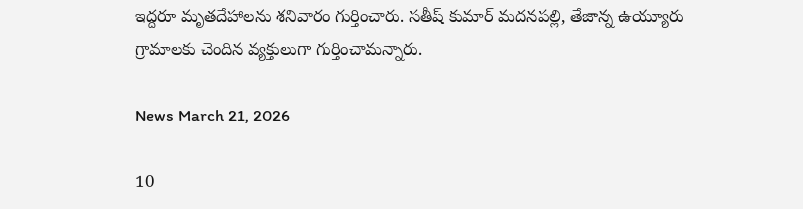ఇద్దరూ మృతదేహాలను శనివారం గుర్తించారు. సతీష్ కుమార్ మదనపల్లి, తేజాన్న ఉయ్యూరు గ్రామాలకు చెందిన వ్యక్తులుగా గుర్తించామన్నారు.

News March 21, 2026

10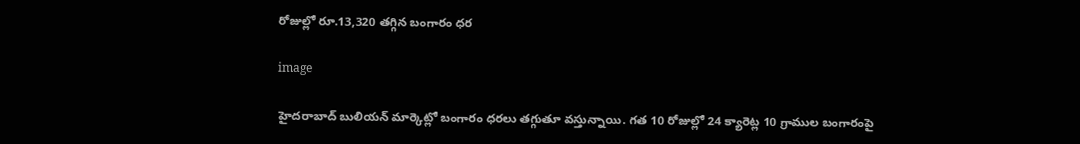రోజుల్లో రూ.13,320 తగ్గిన బంగారం ధర

image

హైదరాబాద్ బులియన్ మార్కెట్లో బంగారం ధరలు తగ్గుతూ వస్తున్నాయి. గత 10 రోజుల్లో 24 క్యారెట్ల 10 గ్రాముల బంగారంపై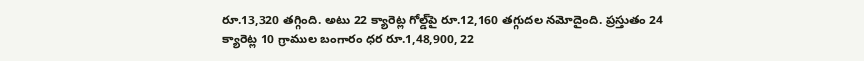రూ.13,320 తగ్గింది. అటు 22 క్యారెట్ల గోల్డ్‌పై రూ.12,160 తగ్గుదల నమోదైంది. ప్రస్తుతం 24 క్యారెట్ల 10 గ్రాముల బంగారం ధర రూ.1,48,900, 22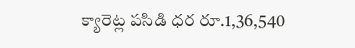క్యారెట్ల పసిడి ధర రూ.1,36,540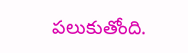పలుకుతోంది.